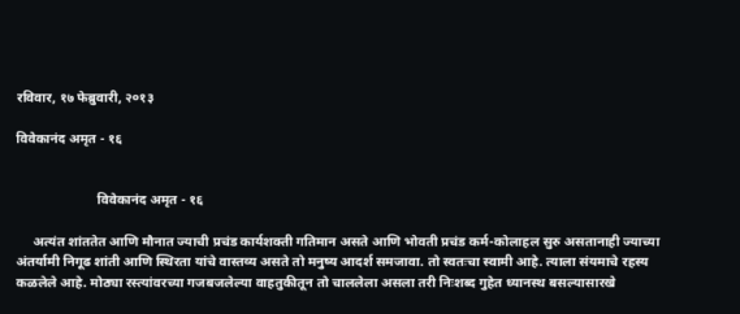रविवार, १७ फेब्रुवारी, २०१३

विवेकानंद अमृत - १६


                        विवेकानंद अमृत - १६

     अत्यंत शांततेत आणि मौनात ज्याची प्रचंड कार्यशक्ती गतिमान असते आणि भोवती प्रचंड कर्म-कोलाहल सुरु असतानाही ज्याच्या अंतर्यामी निगूढ शांती आणि स्थिरता यांचे वास्तव्य असते तो मनुष्य आदर्श समजावा. तो स्वतःचा स्वामी आहे. त्याला संयमाचे रहस्य कळलेले आहे. मोठ्या रस्त्यांवरच्या गजबजलेल्या वाहतुकीतून तो चाललेला असला तरी निःशब्द गुहेत ध्यानस्थ बसल्यासारखे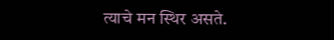त्याचे मन स्थिर असते.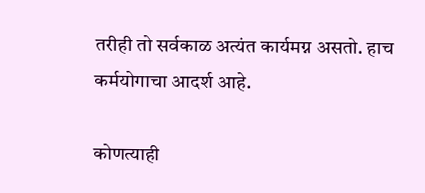तरीही तो सर्वकाळ अत्यंत कार्यमग्न असतो. हाच कर्मयोगाचा आदर्श आहे.

कोणत्याही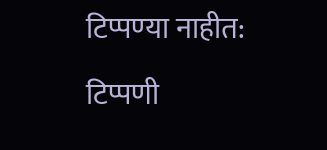टिप्पण्‍या नाहीत:

टिप्पणी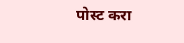पोस्ट करा